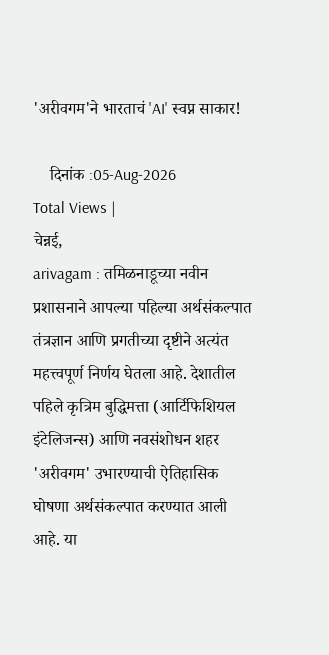'अरीवगम'ने भारताचं 'AI' स्वप्न साकार!

    दिनांक :05-Aug-2026
Total Views |
चेन्नई,
arivagam : तमिळनाडूच्या नवीन प्रशासनाने आपल्या पहिल्या अर्थसंकल्पात तंत्रज्ञान आणि प्रगतीच्या दृष्टीने अत्यंत महत्त्वपूर्ण निर्णय घेतला आहे. देशातील पहिले कृत्रिम बुद्धिमत्ता (आर्टिफिशियल इंटेलिजन्स) आणि नवसंशोधन शहर 'अरीवगम' उभारण्याची ऐतिहासिक घोषणा अर्थसंकल्पात करण्यात आली आहे. या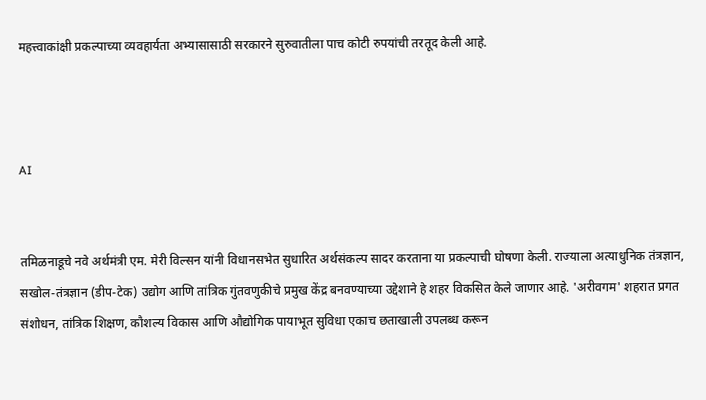महत्त्वाकांक्षी प्रकल्पाच्या व्यवहार्यता अभ्यासासाठी सरकारने सुरुवातीला पाच कोटी रुपयांची तरतूद केली आहे.



AI


तमिळनाडूचे नवे अर्थमंत्री एम. मेरी विल्सन यांनी विधानसभेत सुधारित अर्थसंकल्प सादर करताना या प्रकल्पाची घोषणा केली. राज्याला अत्याधुनिक तंत्रज्ञान, सखोल-तंत्रज्ञान (डीप-टेक) उद्योग आणि तांत्रिक गुंतवणुकीचे प्रमुख केंद्र बनवण्याच्या उद्देशाने हे शहर विकसित केले जाणार आहे. 'अरीवगम' शहरात प्रगत संशोधन, तांत्रिक शिक्षण, कौशल्य विकास आणि औद्योगिक पायाभूत सुविधा एकाच छताखाली उपलब्ध करून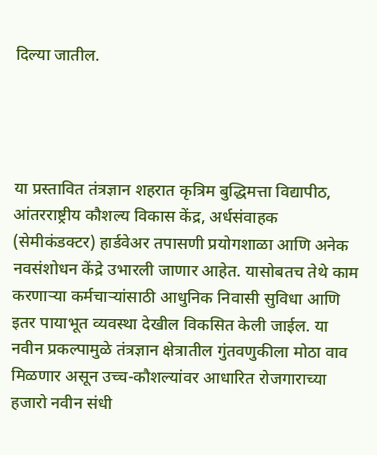दिल्या जातील.




या प्रस्तावित तंत्रज्ञान शहरात कृत्रिम बुद्धिमत्ता विद्यापीठ, आंतरराष्ट्रीय कौशल्य विकास केंद्र, अर्धसंवाहक (सेमीकंडक्टर) हार्डवेअर तपासणी प्रयोगशाळा आणि अनेक नवसंशोधन केंद्रे उभारली जाणार आहेत. यासोबतच तेथे काम करणाऱ्या कर्मचाऱ्यांसाठी आधुनिक निवासी सुविधा आणि इतर पायाभूत व्यवस्था देखील विकसित केली जाईल. या नवीन प्रकल्पामुळे तंत्रज्ञान क्षेत्रातील गुंतवणुकीला मोठा वाव मिळणार असून उच्च-कौशल्यांवर आधारित रोजगाराच्या हजारो नवीन संधी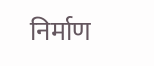निर्माण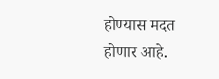होण्यास मदत होणार आहे.